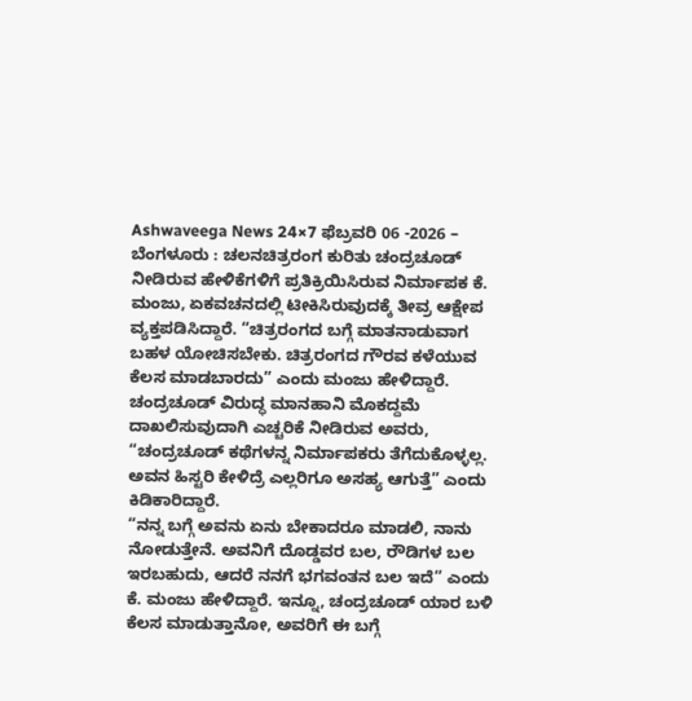Ashwaveega News 24×7 ಫೆಬ್ರವರಿ 06 -2026 – ಬೆಂಗಳೂರು : ಚಲನಚಿತ್ರರಂಗ ಕುರಿತು ಚಂದ್ರಚೂಡ್ ನೀಡಿರುವ ಹೇಳಿಕೆಗಳಿಗೆ ಪ್ರತಿಕ್ರಿಯಿಸಿರುವ ನಿರ್ಮಾಪಕ ಕೆ. ಮಂಜು, ಏಕವಚನದಲ್ಲಿ ಟೀಕಿಸಿರುವುದಕ್ಕೆ ತೀವ್ರ ಆಕ್ಷೇಪ ವ್ಯಕ್ತಪಡಿಸಿದ್ದಾರೆ. “ಚಿತ್ರರಂಗದ ಬಗ್ಗೆ ಮಾತನಾಡುವಾಗ ಬಹಳ ಯೋಚಿಸಬೇಕು. ಚಿತ್ರರಂಗದ ಗೌರವ ಕಳೆಯುವ ಕೆಲಸ ಮಾಡಬಾರದು” ಎಂದು ಮಂಜು ಹೇಳಿದ್ದಾರೆ.
ಚಂದ್ರಚೂಡ್ ವಿರುದ್ಧ ಮಾನಹಾನಿ ಮೊಕದ್ದಮೆ ದಾಖಲಿಸುವುದಾಗಿ ಎಚ್ಚರಿಕೆ ನೀಡಿರುವ ಅವರು, “ಚಂದ್ರಚೂಡ್ ಕಥೆಗಳನ್ನ ನಿರ್ಮಾಪಕರು ತೆಗೆದುಕೊಳ್ಳಲ್ಲ. ಅವನ ಹಿಸ್ಟರಿ ಕೇಳಿದ್ರೆ ಎಲ್ಲರಿಗೂ ಅಸಹ್ಯ ಆಗುತ್ತೆ” ಎಂದು ಕಿಡಿಕಾರಿದ್ದಾರೆ.
“ನನ್ನ ಬಗ್ಗೆ ಅವನು ಏನು ಬೇಕಾದರೂ ಮಾಡಲಿ, ನಾನು ನೋಡುತ್ತೇನೆ. ಅವನಿಗೆ ದೊಡ್ಡವರ ಬಲ, ರೌಡಿಗಳ ಬಲ ಇರಬಹುದು, ಆದರೆ ನನಗೆ ಭಗವಂತನ ಬಲ ಇದೆ” ಎಂದು ಕೆ. ಮಂಜು ಹೇಳಿದ್ದಾರೆ. ಇನ್ನೂ, ಚಂದ್ರಚೂಡ್ ಯಾರ ಬಳಿ ಕೆಲಸ ಮಾಡುತ್ತಾನೋ, ಅವರಿಗೆ ಈ ಬಗ್ಗೆ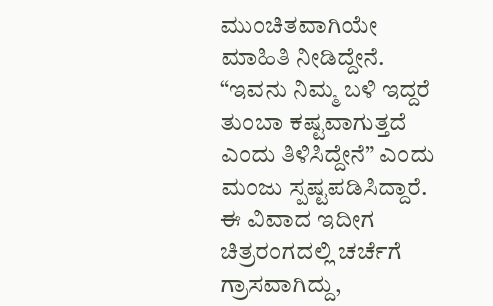ಮುಂಚಿತವಾಗಿಯೇ ಮಾಹಿತಿ ನೀಡಿದ್ದೇನೆ. “ಇವನು ನಿಮ್ಮ ಬಳಿ ಇದ್ದರೆ ತುಂಬಾ ಕಷ್ಟವಾಗುತ್ತದೆ ಎಂದು ತಿಳಿಸಿದ್ದೇನೆ” ಎಂದು ಮಂಜು ಸ್ಪಷ್ಟಪಡಿಸಿದ್ದಾರೆ.
ಈ ವಿವಾದ ಇದೀಗ ಚಿತ್ರರಂಗದಲ್ಲಿ ಚರ್ಚೆಗೆ ಗ್ರಾಸವಾಗಿದ್ದು,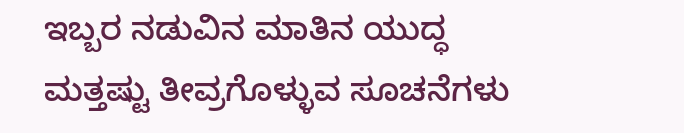ಇಬ್ಬರ ನಡುವಿನ ಮಾತಿನ ಯುದ್ಧ ಮತ್ತಷ್ಟು ತೀವ್ರಗೊಳ್ಳುವ ಸೂಚನೆಗಳು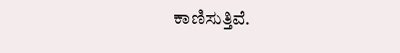ಕಾಣಿಸುತ್ತಿವೆ.